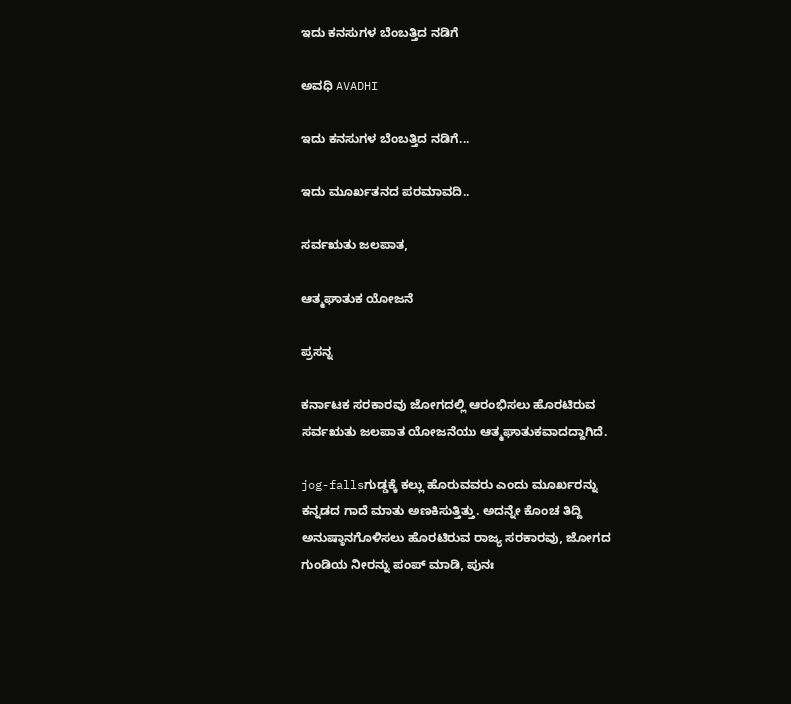ಇದು ಕನಸುಗಳ ಬೆಂಬತ್ತಿದ ನಡಿಗೆ‍

ಅವಧಿ AVADHI

ಇದು ಕನಸುಗಳ ಬೆಂಬತ್ತಿದ ನಡಿಗೆ...

ಇದು ಮೂರ್ಖತನದ ಪರಮಾವದಿ..

ಸರ್ವಋತು ಜಲಪಾತ,

ಆತ್ಮಘಾತುಕ ಯೋಜನೆ

ಪ್ರಸನ್ನ

ಕರ್ನಾಟಕ ಸರಕಾರವು ಜೋಗದಲ್ಲಿ ಆರಂಭಿಸಲು ಹೊರಟಿರುವ ಸರ್ವಋತು ಜಲಪಾತ ಯೋಜನೆಯು ಆತ್ಮಘಾತುಕವಾದದ್ದಾಗಿದೆ.

jog-fallsಗುಡ್ಡಕ್ಕೆ ಕಲ್ಲು ಹೊರುವವರು ಎಂದು ಮೂರ್ಖರನ್ನು ಕನ್ನಡದ ಗಾದೆ ಮಾತು ಅಣಕಿಸುತ್ತಿತ್ತು. ಅದನ್ನೇ ಕೊಂಚ ತಿದ್ದಿ ಅನುಷ್ಠಾನಗೊಳಿಸಲು ಹೊರಟಿರುವ ರಾಜ್ಯ ಸರಕಾರವು, ಜೋಗದ ಗುಂಡಿಯ ನೀರನ್ನು ಪಂಪ್ ಮಾಡಿ, ಪುನಃ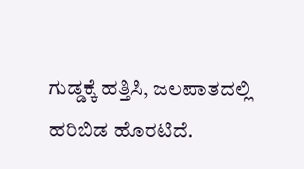ಗುಡ್ಡಕ್ಕೆ ಹತ್ತಿಸಿ, ಜಲಪಾತದಲ್ಲಿ ಹರಿಬಿಡ ಹೊರಟಿದೆ.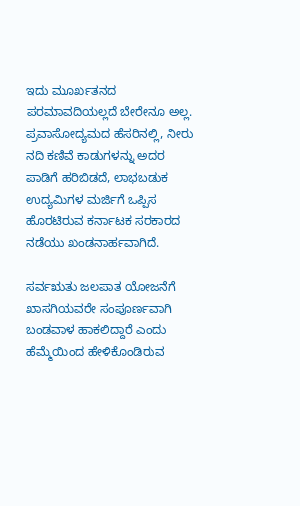ಇದು ಮೂರ್ಖತನದ ಪರಮಾವದಿಯಲ್ಲದೆ ಬೇರೇನೂ ಅಲ್ಲ. ಪ್ರವಾಸೋದ್ಯಮದ ಹೆಸರಿನಲ್ಲಿ, ನೀರು ನದಿ ಕಣಿವೆ ಕಾಡುಗಳನ್ನು ಅದರ ಪಾಡಿಗೆ ಹರಿಬಿಡದೆ, ಲಾಭಬಡುಕ ಉದ್ಯಮಿಗಳ ಮರ್ಜಿಗೆ ಒಪ್ಪಿಸ ಹೊರಟಿರುವ ಕರ್ನಾಟಕ ಸರಕಾರದ ನಡೆಯು ಖಂಡನಾರ್ಹವಾಗಿದೆ.

ಸರ್ವಋತು ಜಲಪಾತ ಯೋಜನೆಗೆ ಖಾಸಗಿಯವರೇ ಸಂಪೂರ್ಣವಾಗಿ ಬಂಡವಾಳ ಹಾಕಲಿದ್ದಾರೆ ಎಂದು ಹೆಮ್ಮೆಯಿಂದ ಹೇಳಿಕೊಂಡಿರುವ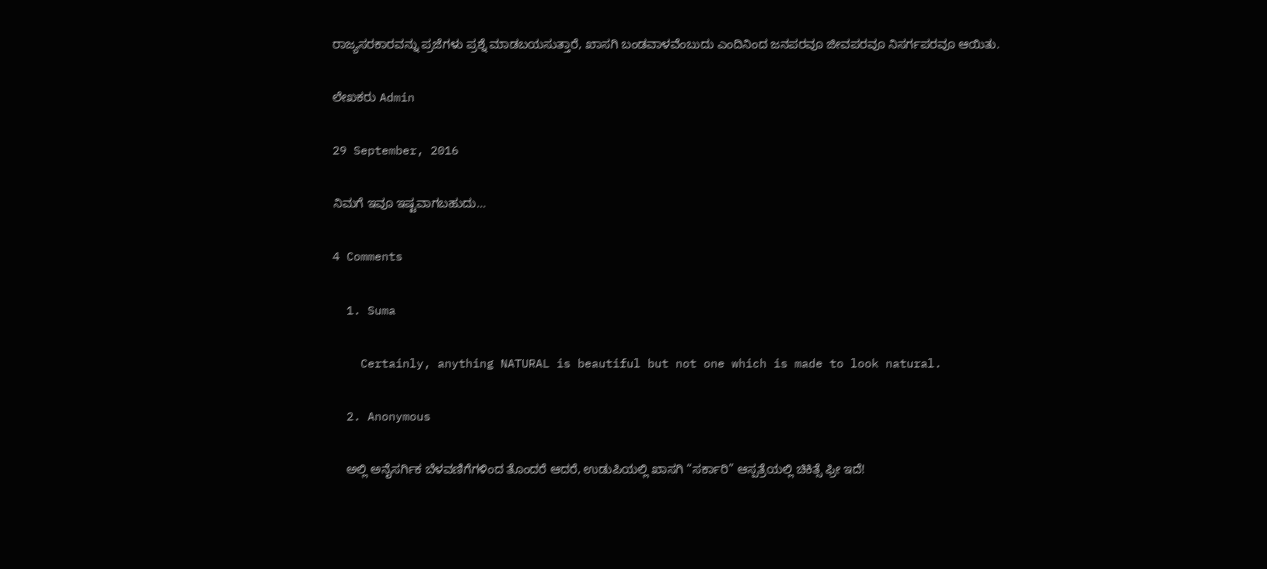ರಾಜ್ಯಸರಕಾರವನ್ನು ಪ್ರಜೆಗಳು ಪ್ರಶ್ನೆ ಮಾಡಬಯಸುತ್ತಾರೆ, ಖಾಸಗಿ ಬಂಡವಾಳವೆಂಬುದು ಎಂದಿನಿಂದ ಜನಪರವೂ ಜೀವಪರವೂ ನಿಸರ್ಗಪರವೂ ಆಯಿತು.

ಲೇಖಕರು Admin

29 September, 2016

ನಿಮಗೆ ಇವೂ ಇಷ್ಟವಾಗಬಹುದು…

4 Comments

  1. Suma

    Certainly, anything NATURAL is beautiful but not one which is made to look natural.

  2. Anonymous

    ಅಲ್ಲಿ ಅನೈಸರ್ಗಿಕ ಬೆಳವಣಿಗೆಗಳಿಂದ ತೊಂದರೆ ಆದರೆ, ಉಡುಪಿಯಲ್ಲಿ ಖಾಸಗಿ “ಸರ್ಕಾರಿ” ಆಸ್ಪತ್ರೆಯಲ್ಲಿ ಚಿಕಿತ್ಸೆ ಫ್ರೀ ಇದೆ!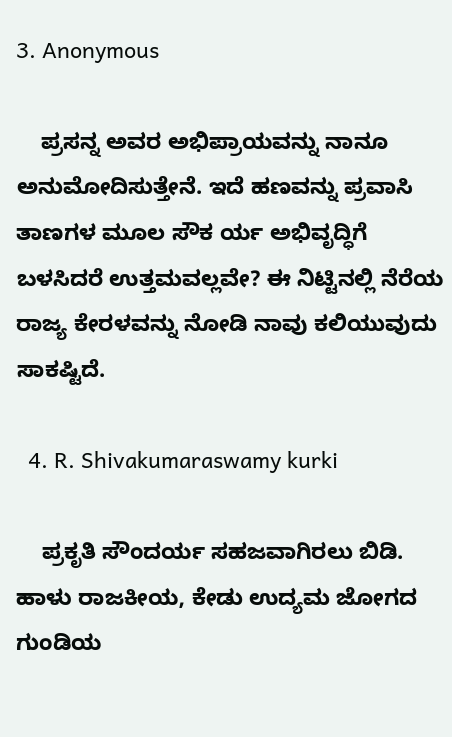3. Anonymous

    ಪ್ರಸನ್ನ ಅವರ ಅಭಿಪ್ರಾಯವನ್ನು ನಾನೂ ಅನುಮೋದಿಸುತ್ತೇನೆ. ಇದೆ ಹಣವನ್ನು ಪ್ರವಾಸಿ ತಾಣಗಳ ಮೂಲ ಸೌಕ ರ್ಯ ಅಭಿವೃದ್ಧಿಗೆ ಬಳಸಿದರೆ ಉತ್ತಮವಲ್ಲವೇ? ಈ ನಿಟ್ಟಿನಲ್ಲಿ ನೆರೆಯ ರಾಜ್ಯ ಕೇರಳವನ್ನು ನೋಡಿ ನಾವು ಕಲಿಯುವುದು ಸಾಕಷ್ಟಿದೆ.

  4. R. Shivakumaraswamy kurki

    ಪ್ರಕೃತಿ ಸೌಂದರ್ಯ ಸಹಜವಾಗಿರಲು ಬಿಡಿ. ಹಾಳು ರಾಜಕೀಯ, ಕೇಡು ಉದ್ಯಮ ಜೋಗದ ಗುಂಡಿಯ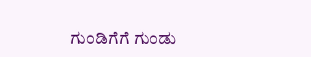ಗುಂಡಿಗೆಗೆ ಗುಂಡು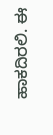ಹಾಕದಿರಲಿ. ಈ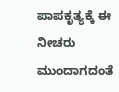ಪಾಪಕೃತ್ಯಕ್ಕೆ ಈ ನೀಚರು ಮುಂದಾಗದಂತೆ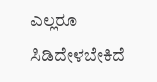ಎಲ್ಲರೂ ಸಿಡಿದೇಳಬೇಕಿದೆ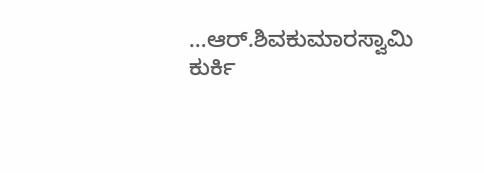…ಆರ್.ಶಿವಕುಮಾರಸ್ವಾಮಿ ಕುರ್ಕಿ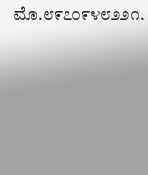ಮೊ.೮೯೭೦೯೪೮೨೨೧.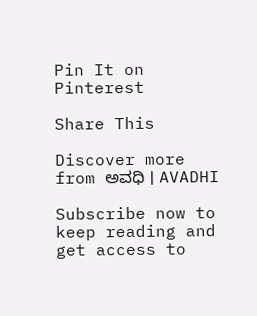Pin It on Pinterest

Share This

Discover more from ಅವಧಿ । AVADHI

Subscribe now to keep reading and get access to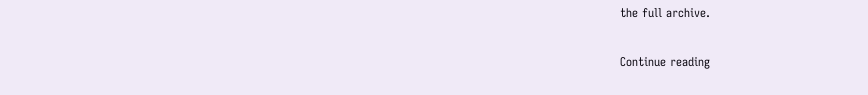the full archive.

Continue reading